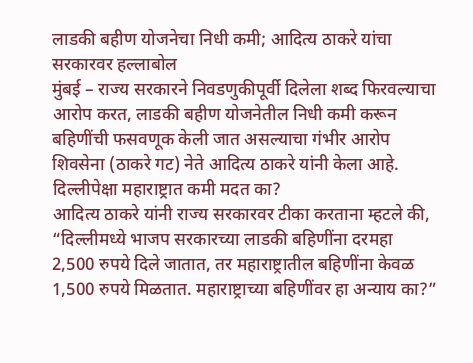लाडकी बहीण योजनेचा निधी कमी; आदित्य ठाकरे यांचा सरकारवर हल्लाबोल
मुंबई – राज्य सरकारने निवडणुकीपूर्वी दिलेला शब्द फिरवल्याचा आरोप करत, लाडकी बहीण योजनेतील निधी कमी करून बहिणींची फसवणूक केली जात असल्याचा गंभीर आरोप शिवसेना (ठाकरे गट) नेते आदित्य ठाकरे यांनी केला आहे.
दिल्लीपेक्षा महाराष्ट्रात कमी मदत का?
आदित्य ठाकरे यांनी राज्य सरकारवर टीका करताना म्हटले की, “दिल्लीमध्ये भाजप सरकारच्या लाडकी बहिणींना दरमहा 2,500 रुपये दिले जातात, तर महाराष्ट्रातील बहिणींना केवळ 1,500 रुपये मिळतात. महाराष्ट्राच्या बहिणींवर हा अन्याय का?”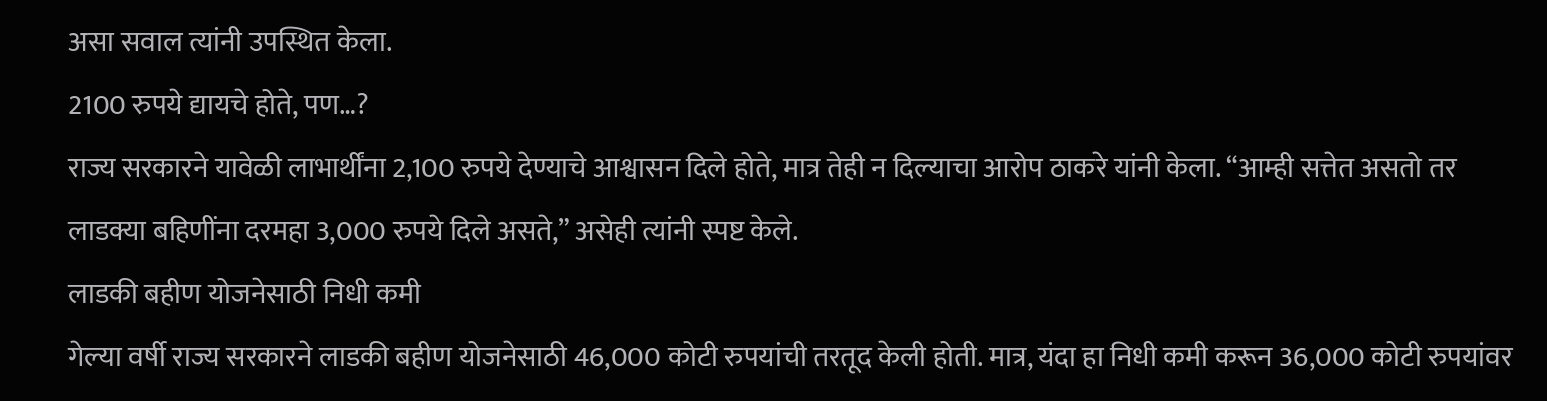असा सवाल त्यांनी उपस्थित केला.
2100 रुपये द्यायचे होते, पण…?
राज्य सरकारने यावेळी लाभार्थींना 2,100 रुपये देण्याचे आश्वासन दिले होते, मात्र तेही न दिल्याचा आरोप ठाकरे यांनी केला. “आम्ही सत्तेत असतो तर लाडक्या बहिणींना दरमहा 3,000 रुपये दिले असते,” असेही त्यांनी स्पष्ट केले.
लाडकी बहीण योजनेसाठी निधी कमी
गेल्या वर्षी राज्य सरकारने लाडकी बहीण योजनेसाठी 46,000 कोटी रुपयांची तरतूद केली होती. मात्र, यंदा हा निधी कमी करून 36,000 कोटी रुपयांवर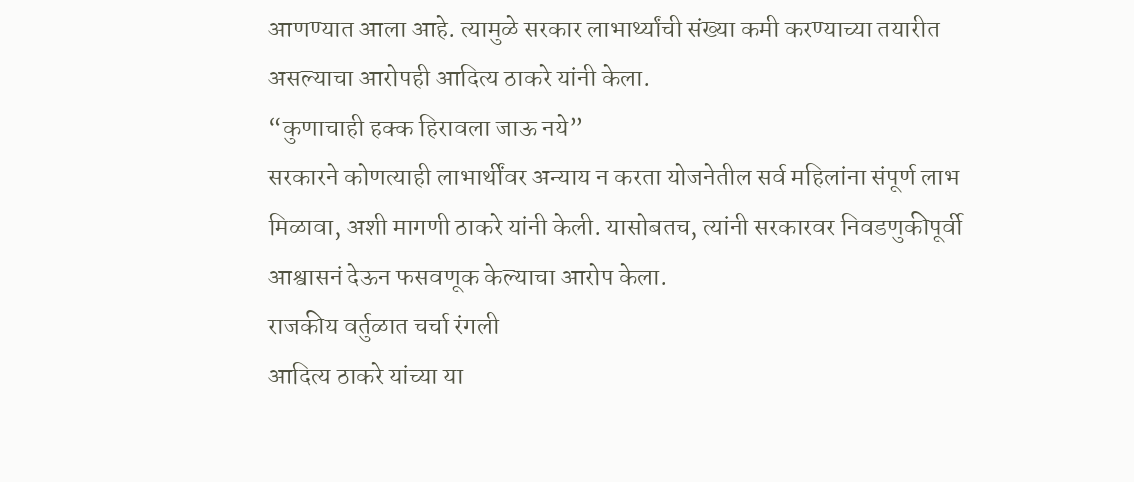आणण्यात आला आहे. त्यामुळे सरकार लाभार्थ्यांची संख्या कमी करण्याच्या तयारीत असल्याचा आरोपही आदित्य ठाकरे यांनी केला.
“कुणाचाही हक्क हिरावला जाऊ नये”
सरकारने कोणत्याही लाभार्थींवर अन्याय न करता योजनेतील सर्व महिलांना संपूर्ण लाभ मिळावा, अशी मागणी ठाकरे यांनी केली. यासोबतच, त्यांनी सरकारवर निवडणुकीपूर्वी आश्वासनं देऊन फसवणूक केल्याचा आरोप केला.
राजकीय वर्तुळात चर्चा रंगली
आदित्य ठाकरे यांच्या या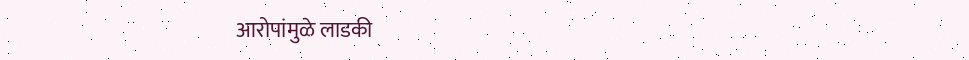आरोपांमुळे लाडकी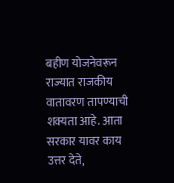बहीण योजनेवरून राज्यात राजकीय वातावरण तापण्याची शक्यता आहे. आता सरकार यावर काय उत्तर देते,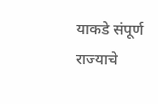याकडे संपूर्ण राज्याचे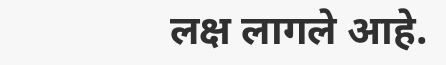लक्ष लागले आहे.